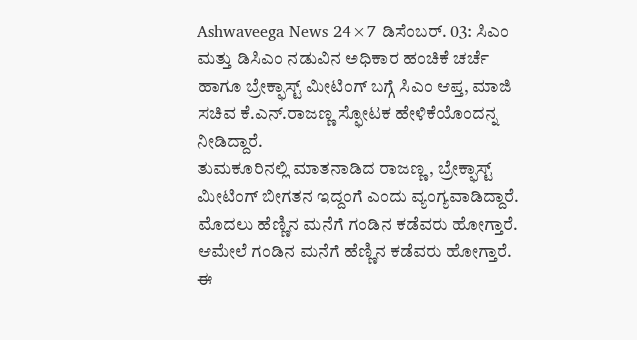Ashwaveega News 24×7 ಡಿಸೆಂಬರ್. 03: ಸಿಎಂ ಮತ್ತು ಡಿಸಿಎಂ ನಡುವಿನ ಅಧಿಕಾರ ಹಂಚಿಕೆ ಚರ್ಚೆ ಹಾಗೂ ಬ್ರೇಕ್ಫಾಸ್ಟ್ ಮೀಟಿಂಗ್ ಬಗ್ಗೆ ಸಿಎಂ ಆಪ್ತ, ಮಾಜಿ ಸಚಿವ ಕೆ.ಎನ್.ರಾಜಣ್ಣ ಸ್ಫೋಟಕ ಹೇಳಿಕೆಯೊಂದನ್ನ ನೀಡಿದ್ದಾರೆ.
ತುಮಕೂರಿನಲ್ಲಿ ಮಾತನಾಡಿದ ರಾಜಣ್ಣ, ಬ್ರೇಕ್ಫಾಸ್ಟ್ ಮೀಟಿಂಗ್ ಬೀಗತನ ಇದ್ದಂಗೆ ಎಂದು ವ್ಯಂಗ್ಯವಾಡಿದ್ದಾರೆ. ಮೊದಲು ಹೆಣ್ಣಿನ ಮನೆಗೆ ಗಂಡಿನ ಕಡೆವರು ಹೋಗ್ತಾರೆ. ಆಮೇಲೆ ಗಂಡಿನ ಮನೆಗೆ ಹೆಣ್ಣಿನ ಕಡೆವರು ಹೋಗ್ತಾರೆ.
ಈ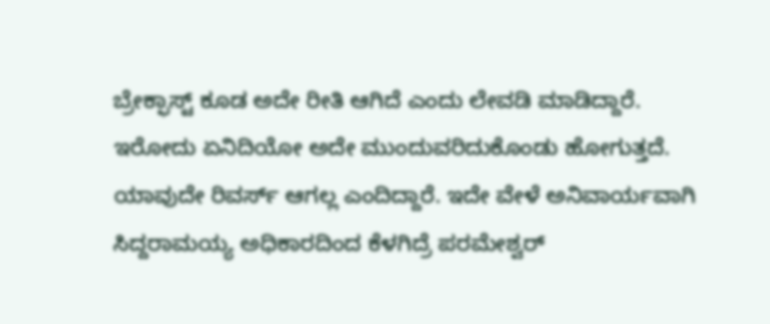ಬ್ರೇಕ್ಫಾಸ್ಟ್ ಕೂಡ ಅದೇ ರೀತಿ ಆಗಿದೆ ಎಂದು ಲೇವಡಿ ಮಾಡಿದ್ದಾರೆ. ಇರೋದು ಏನಿದಿಯೋ ಅದೇ ಮುಂದುವರಿದುಕೊಂಡು ಹೋಗುತ್ತದೆ.
ಯಾವುದೇ ರಿವರ್ಸ್ ಆಗಲ್ಲ ಎಂದಿದ್ದಾರೆ. ಇದೇ ವೇಳೆ ಅನಿವಾರ್ಯವಾಗಿ ಸಿದ್ದರಾಮಯ್ಯ ಅಧಿಕಾರದಿಂದ ಕೆಳಗಿದ್ರೆ ಪರಮೇಶ್ವರ್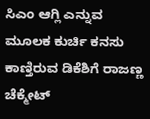ಸಿಎಂ ಆಗ್ಲಿ ಎನ್ನುವ ಮೂಲಕ ಕುರ್ಚಿ ಕನಸು ಕಾಣ್ತಿರುವ ಡಿಕೆಶಿಗೆ ರಾಜಣ್ಣ ಚೆಕ್ಮೇಟ್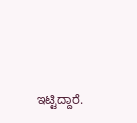ಇಟ್ಟಿದ್ದಾರೆ.